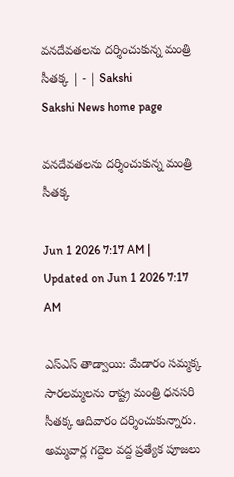వనదేవతలను దర్శించుకున్న మంత్రి సీతక్క | - | Sakshi
Sakshi News home page

వనదేవతలను దర్శించుకున్న మంత్రి సీతక్క

Jun 1 2026 7:17 AM | Updated on Jun 1 2026 7:17 AM

ఎస్‌ఎస్‌ తాడ్వాయి: మేడారం సమ్మక్క సారలమ్మలను రాష్ట్ర మంత్రి ధనసరి సీతక్క ఆదివారం దర్శించుకున్నారు. అమ్మవార్ల గద్దెల వద్ద ప్రత్యేక పూజలు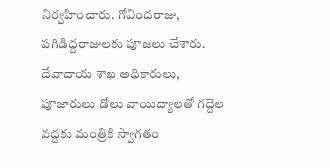నిర్వహించారు. గోవిందరాజు, పగిడిద్దరాజులకు పూజలు చేశారు. దేవాదాయ శాఖ అధికారులు, పూజారులు డోలు వాయిద్యాలతో గద్దెల వద్దకు మంత్రికి స్వాగతం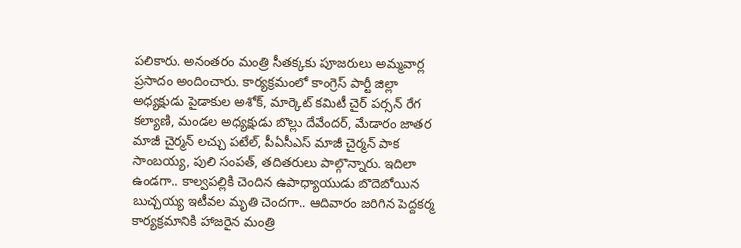పలికారు. అనంతరం మంత్రి సీతక్కకు పూజరులు అమ్మవార్ల ప్రసాదం అందించారు. కార్యక్రమంలో కాంగ్రెస్‌ పార్టీ జిల్లా అధ్యక్షుడు పైడాకుల అశోక్‌, మార్కెట్‌ కమిటీ చైర్‌ పర్సన్‌ రేగ కల్యాణి, మండల అధ్యక్షుడు బొల్లు దేవేందర్‌, మేడారం జాతర మాజీ చైర్మన్‌ లచ్చు పటేల్‌, పీఏసీఎస్‌ మాజీ చైర్మన్‌ పాక సాంబయ్య, పులి సంపత్‌, తదితరులు పాల్గొన్నారు. ఇదిలా ఉండగా.. కాల్వపల్లికి చెందిన ఉపాధ్యాయుడు బొదెబోయిన బుచ్చయ్య ఇటీవల మృతి చెందగా.. ఆదివారం జరిగిన పెద్దకర్మ కార్యక్రమానికి హాజరైన మంత్రి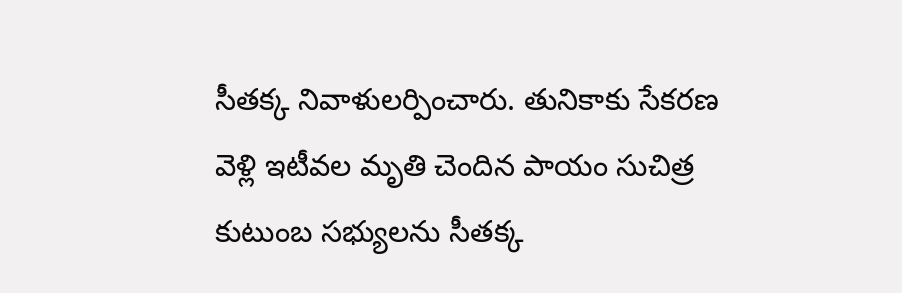సీతక్క నివాళులర్పించారు. తునికాకు సేకరణ వెళ్లి ఇటీవల మృతి చెందిన పాయం సుచిత్ర కుటుంబ సభ్యులను సీతక్క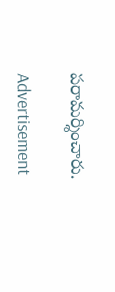పరామర్శించారు.

Advertisement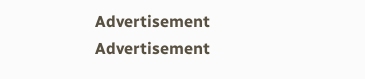Advertisement
Advertisement